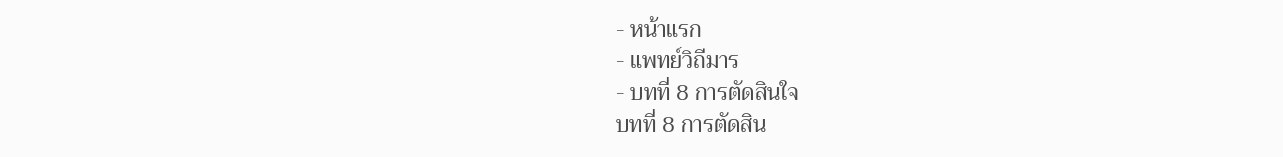- หน้าแรก
- แพทย์วิถีมาร
- บทที่ 8 การตัดสินใจ
บทที่ 8 การตัดสิน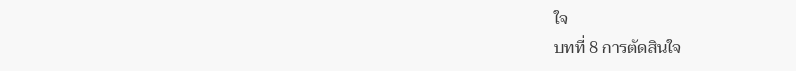ใจ
บทที่ 8 การตัดสินใจ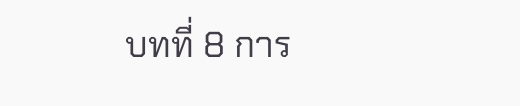บทที่ 8 การ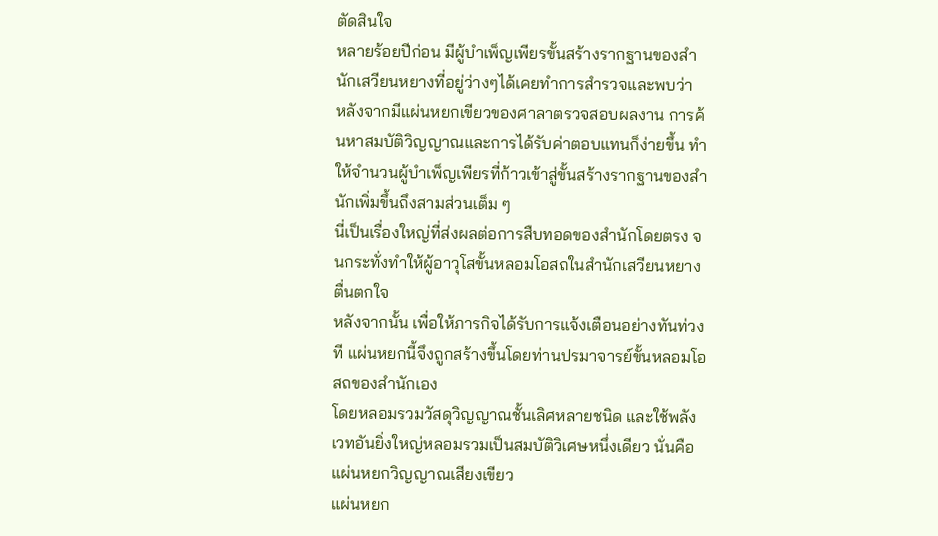ตัดสินใจ
หลายร้อยปีก่อน มีผู้บำเพ็ญเพียรขั้นสร้างรากฐานของสำนักเสวียนหยางที่อยู่ว่างๆได้เคยทำการสำรวจและพบว่า
หลังจากมีแผ่นหยกเขียวของศาลาตรวจสอบผลงาน การค้นหาสมบัติวิญญาณและการได้รับค่าตอบแทนก็ง่ายขึ้น ทำให้จำนวนผู้บำเพ็ญเพียรที่ก้าวเข้าสู่ขั้นสร้างรากฐานของสำนักเพิ่มขึ้นถึงสามส่วนเต็ม ๆ
นี่เป็นเรื่องใหญ่ที่ส่งผลต่อการสืบทอดของสำนักโดยตรง จนกระทั่งทำให้ผู้อาวุโสขั้นหลอมโอสถในสำนักเสวียนหยางตื่นตกใจ
หลังจากนั้น เพื่อให้ภารกิจได้รับการแจ้งเตือนอย่างทันท่วงที แผ่นหยกนี้จึงถูกสร้างขึ้นโดยท่านปรมาจารย์ขั้นหลอมโอสถของสำนักเอง
โดยหลอมรวมวัสดุวิญญาณชั้นเลิศหลายชนิด และใช้พลังเวทอันยิ่งใหญ่หลอมรวมเป็นสมบัติวิเศษหนึ่งเดียว นั่นคือ แผ่นหยกวิญญาณเสียงเขียว
แผ่นหยก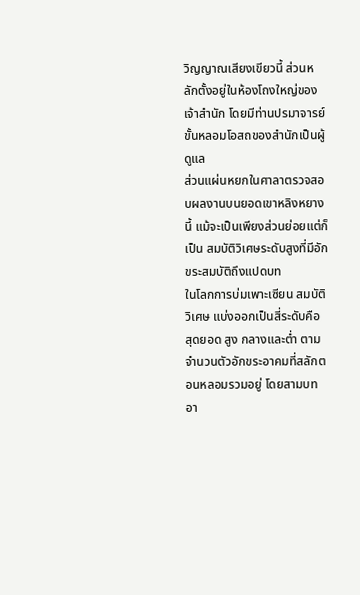วิญญาณเสียงเขียวนี้ ส่วนหลักตั้งอยู่ในห้องโถงใหญ่ของเจ้าสำนัก โดยมีท่านปรมาจารย์ขั้นหลอมโอสถของสำนักเป็นผู้ดูแล
ส่วนแผ่นหยกในศาลาตรวจสอบผลงานบนยอดเขาหลิงหยางนี้ แม้จะเป็นเพียงส่วนย่อยแต่ก็เป็น สมบัติวิเศษระดับสูงที่มีอักขระสมบัติถึงแปดบท
ในโลกการบ่มเพาะเซียน สมบัติวิเศษ แบ่งออกเป็นสี่ระดับคือ สุดยอด สูง กลางและต่ำ ตามจำนวนตัวอักขระอาคมที่สลักตอนหลอมรวมอยู่ โดยสามบทอา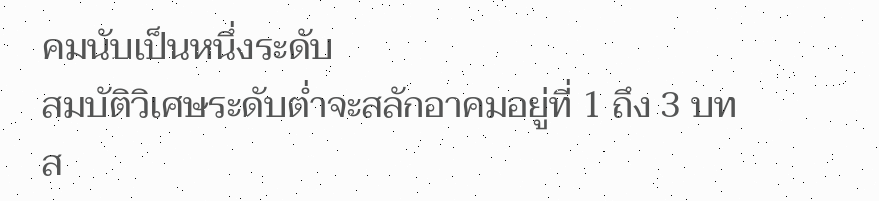คมนับเป็นหนึ่งระดับ
สมบัติวิเศษระดับต่ำจะสลักอาคมอยู่ที่ 1 ถึง 3 บท
ส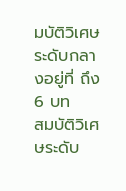มบัติวิเศษระดับกลางอยู่ที่ ถึง 6 บท
สมบัติวิเศษระดับ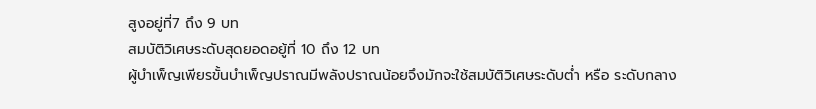สูงอยู่ที่7 ถึง 9 บท
สมบัติวิเศษระดับสุดยอดอยู้ที่ 10 ถึง 12 บท
ผู้บำเพ็ญเพียรขั้นบำเพ็ญปราณมีพลังปราณน้อยจึงมักจะใช้สมบัติวิเศษระดับต่ำ หรือ ระดับกลาง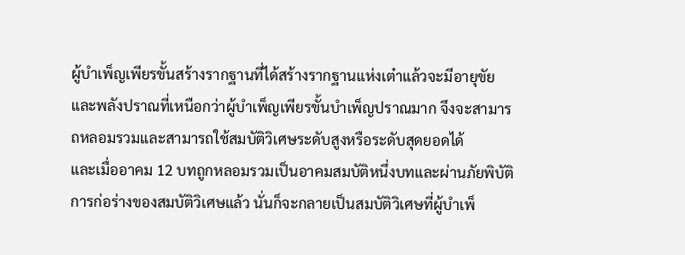ผู้บำเพ็ญเพียรขั้นสร้างรากฐานที่ได้สร้างรากฐานแห่งเต๋าแล้วจะมีอายุขัยและพลังปราณที่เหนือกว่าผู้บำเพ็ญเพียรขั้นบำเพ็ญปราณมาก จึงจะสามารถหลอมรวมและสามารถใช้สมบัติวิเศษระดับสูงหรือระดับสุดยอดได้
และเมื่ออาคม 12 บทถูกหลอมรวมเป็นอาคมสมบัติหนึ่งบทและผ่านภัยพิบัติการก่อร่างของสมบัติวิเศษแล้ว นั่นก็จะกลายเป็นสมบัติวิเศษที่ผู้บำเพ็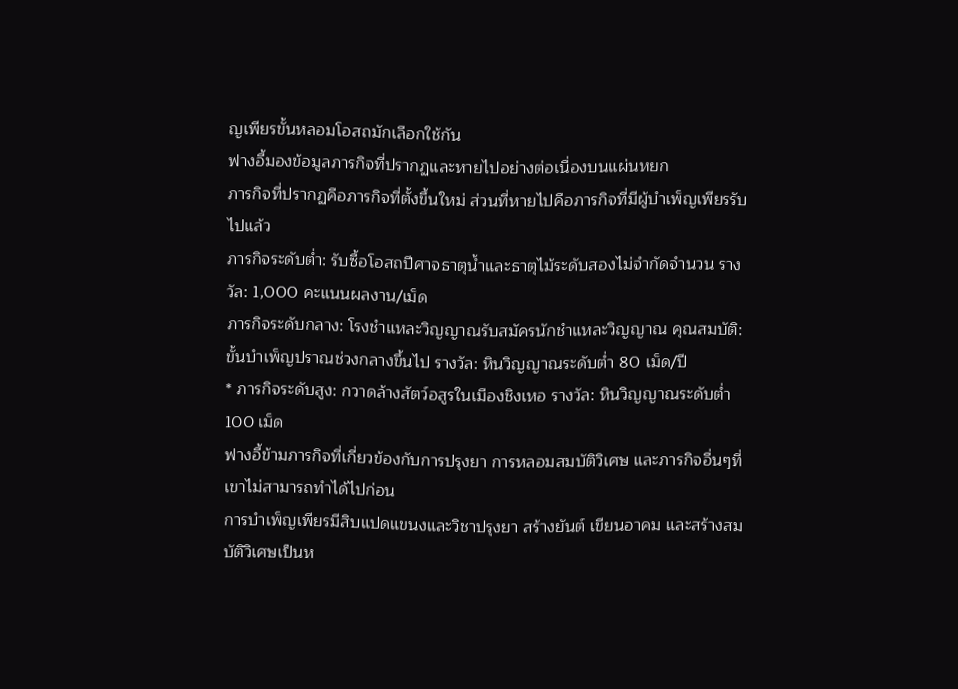ญเพียรขั้นหลอมโอสถมักเลือกใช้กัน
ฟางอี้มองข้อมูลภารกิจที่ปรากฏและหายไปอย่างต่อเนื่องบนแผ่นหยก
ภารกิจที่ปรากฏคือภารกิจที่ตั้งขึ้นใหม่ ส่วนที่หายไปคือภารกิจที่มีผู้บำเพ็ญเพียรรับไปแล้ว
ภารกิจระดับต่ำ: รับซื้อโอสถปีศาจธาตุน้ำและธาตุไม้ระดับสองไม่จำกัดจำนวน รางวัล: 1,000 คะแนนผลงาน/เม็ด
ภารกิจระดับกลาง: โรงชำแหละวิญญาณรับสมัครนักชำแหละวิญญาณ คุณสมบัติ: ขั้นบำเพ็ญปราณช่วงกลางขึ้นไป รางวัล: หินวิญญาณระดับต่ำ 80 เม็ด/ปี
* ภารกิจระดับสูง: กวาดล้างสัตว์อสูรในเมืองชิงเหอ รางวัล: หินวิญญาณระดับต่ำ 100 เม็ด
ฟางอี้ข้ามภารกิจที่เกี่ยวข้องกับการปรุงยา การหลอมสมบัติวิเศษ และภารกิจอื่นๆที่เขาไม่สามารถทำได้ไปก่อน
การบำเพ็ญเพียรมีสิบแปดแขนงและวิชาปรุงยา สร้างยันต์ เขียนอาคม และสร้างสมบัติวิเศษเป็นห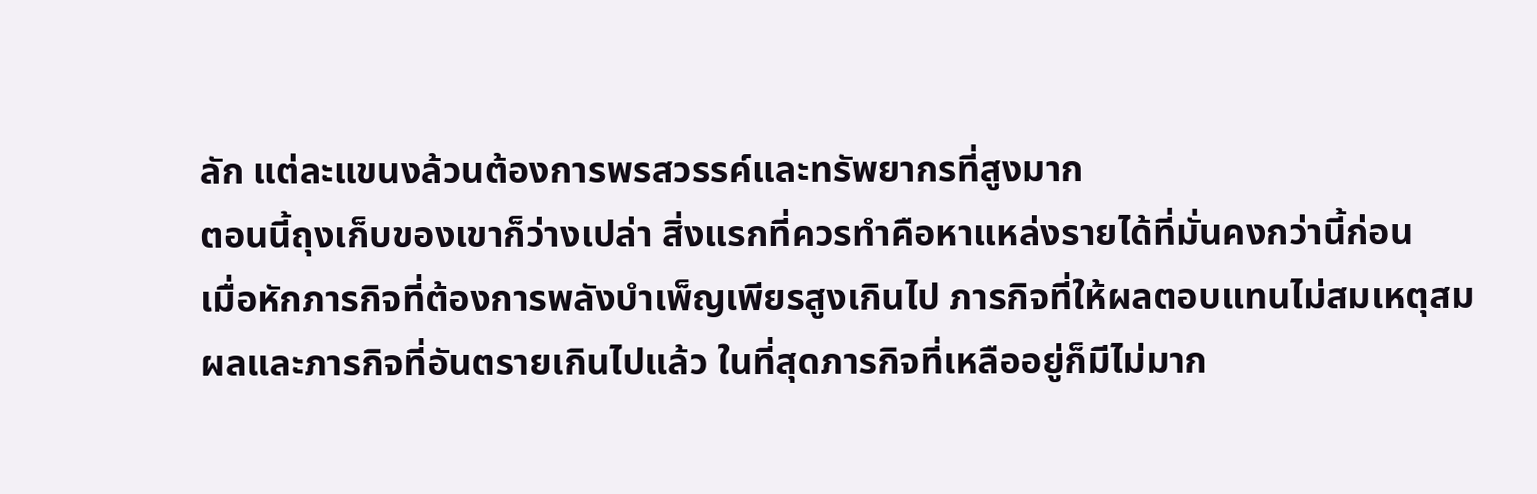ลัก แต่ละแขนงล้วนต้องการพรสวรรค์และทรัพยากรที่สูงมาก
ตอนนี้ถุงเก็บของเขาก็ว่างเปล่า สิ่งแรกที่ควรทำคือหาแหล่งรายได้ที่มั่นคงกว่านี้ก่อน
เมื่อหักภารกิจที่ต้องการพลังบำเพ็ญเพียรสูงเกินไป ภารกิจที่ให้ผลตอบแทนไม่สมเหตุสมผลและภารกิจที่อันตรายเกินไปแล้ว ในที่สุดภารกิจที่เหลืออยู่ก็มีไม่มาก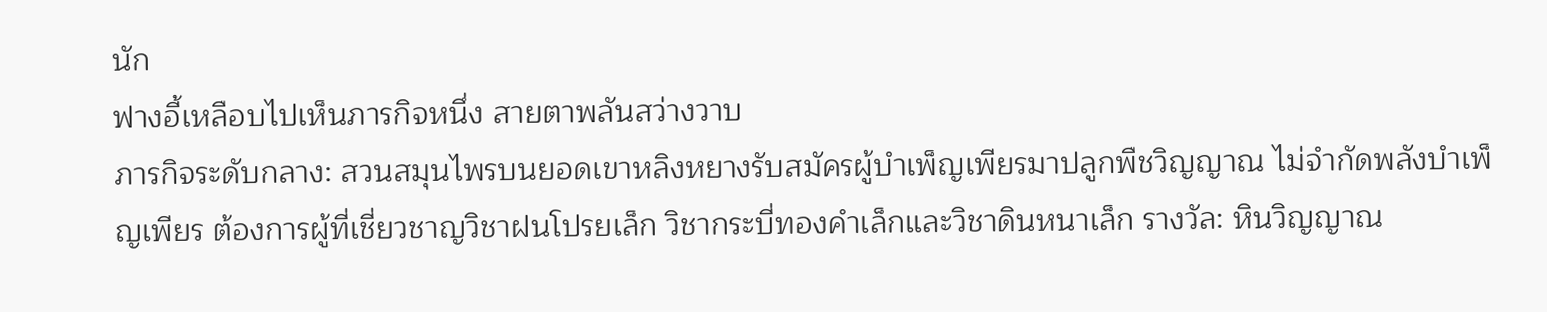นัก
ฟางอี้เหลือบไปเห็นภารกิจหนึ่ง สายตาพลันสว่างวาบ
ภารกิจระดับกลาง: สวนสมุนไพรบนยอดเขาหลิงหยางรับสมัครผู้บำเพ็ญเพียรมาปลูกพืชวิญญาณ ไม่จำกัดพลังบำเพ็ญเพียร ต้องการผู้ที่เชี่ยวชาญวิชาฝนโปรยเล็ก วิชากระบี่ทองคำเล็กและวิชาดินหนาเล็ก รางวัล: หินวิญญาณ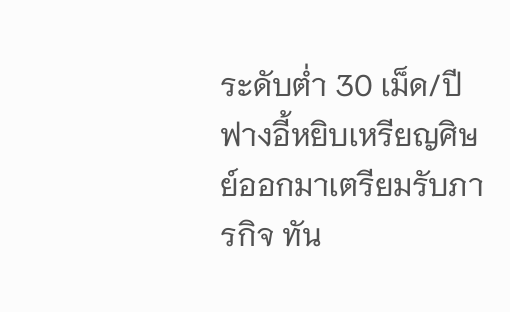ระดับต่ำ 30 เม็ด/ปี
ฟางอี้หยิบเหรียญศิษย์ออกมาเตรียมรับภารกิจ ทัน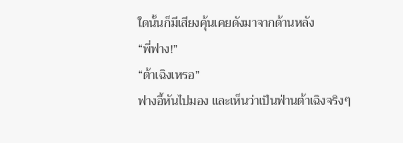ใดนั้นก็มีเสียงคุ้นเคยดังมาจากด้านหลัง
“พี่ฟาง!”
“ต้าเฉิงเหรอ”
ฟางอี้หันไปมอง และเห็นว่าเป็นฟ่านต้าเฉิงจริงๆ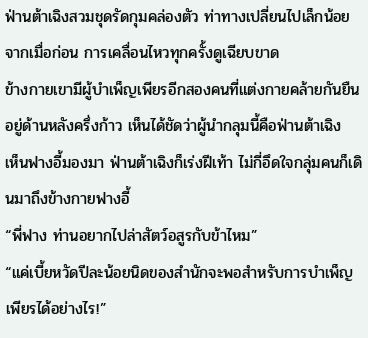ฟ่านต้าเฉิงสวมชุดรัดกุมคล่องตัว ท่าทางเปลี่ยนไปเล็กน้อยจากเมื่อก่อน การเคลื่อนไหวทุกครั้งดูเฉียบขาด
ข้างกายเขามีผู้บำเพ็ญเพียรอีกสองคนที่แต่งกายคล้ายกันยืนอยู่ด้านหลังครึ่งก้าว เห็นได้ชัดว่าผู้นำกลุมนี้คือฟ่านต้าเฉิง
เห็นฟางอี้มองมา ฟ่านต้าเฉิงก็เร่งฝีเท้า ไม่กี่อึดใจกลุ่มคนก็เดินมาถึงข้างกายฟางอี้
“พี่ฟาง ท่านอยากไปล่าสัตว์อสูรกับข้าไหม”
“แค่เบี้ยหวัดปีละน้อยนิดของสำนักจะพอสำหรับการบำเพ็ญเพียรได้อย่างไร!”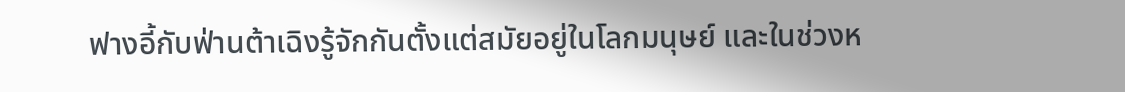ฟางอี้กับฟ่านต้าเฉิงรู้จักกันตั้งแต่สมัยอยู่ในโลกมนุษย์ และในช่วงห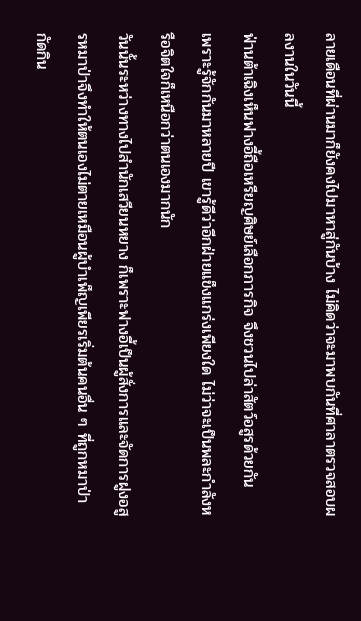ลายเดือนที่ผ่านมาก็ยังคงไปมาหาสู่กันบ้าง ไม่คิดว่าจะมาพบกันที่ศาลาตรวจสอบผลงานในวันนี้
ฟ่านต้าเฉิงเห็นฟางอี้ถือเหรียญศิษย์เลือกภารกิจ จึงชวนไปล่าสัตว์อสูรด้วยกัน
เพราะรู้จักกันมาหลายปี เขารู้ดีว่าอีกฝ่ายแข็งแกร่งเพียงใด ไม่ว่าจะเป็นพละกำลังหรือจิตใจก็เหนือกว่าตนเองมากนัก
วันนั้นระหว่างทางไปสำนักเสวียนหยาง ก็เพราะฟางอี้เป็นผู้สั่งการและจัดการฝูงอสูรหมาป่าจึงทำให้ตนเองไม่ตายเหมือนผู้บำเพ็ญเพียรเริ่มต้นคนอื่น ๆ ที่ถูกหมาป่ากัดกิน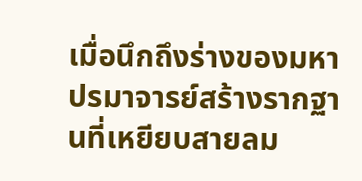เมื่อนึกถึงร่างของมหาปรมาจารย์สร้างรากฐานที่เหยียบสายลม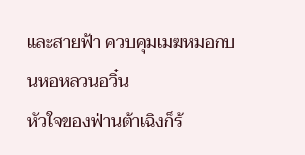และสายฟ้า ควบคุมเมฆหมอกบนหอหลวนอวิ๋น
หัวใจของฟ่านต้าเฉิงก็ร้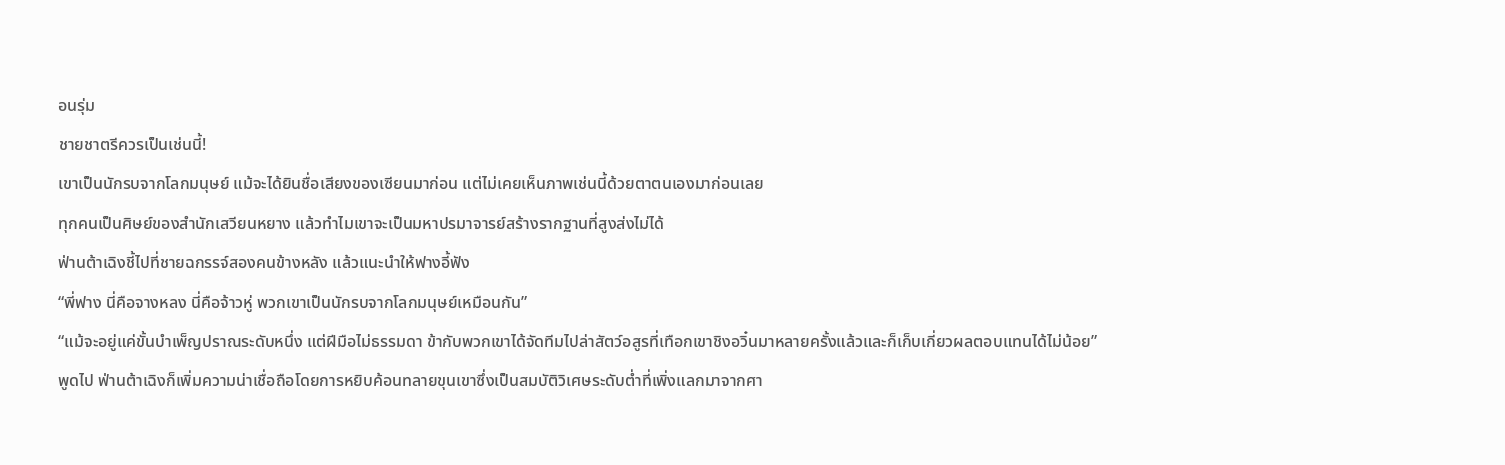อนรุ่ม
ชายชาตรีควรเป็นเช่นนี้!
เขาเป็นนักรบจากโลกมนุษย์ แม้จะได้ยินชื่อเสียงของเซียนมาก่อน แต่ไม่เคยเห็นภาพเช่นนี้ด้วยตาตนเองมาก่อนเลย
ทุกคนเป็นศิษย์ของสำนักเสวียนหยาง แล้วทำไมเขาจะเป็นมหาปรมาจารย์สร้างรากฐานที่สูงส่งไม่ได้
ฟ่านต้าเฉิงชี้ไปที่ชายฉกรรจ์สองคนข้างหลัง แล้วแนะนำให้ฟางอี้ฟัง
“พี่ฟาง นี่คือจางหลง นี่คือจ้าวหู่ พวกเขาเป็นนักรบจากโลกมนุษย์เหมือนกัน”
“แม้จะอยู่แค่ขั้นบำเพ็ญปราณระดับหนึ่ง แต่ฝีมือไม่ธรรมดา ข้ากับพวกเขาได้จัดทีมไปล่าสัตว์อสูรที่เทือกเขาชิงอวิ๋นมาหลายครั้งแล้วและก็เก็บเกี่ยวผลตอบแทนได้ไม่น้อย”
พูดไป ฟ่านต้าเฉิงก็เพิ่มความน่าเชื่อถือโดยการหยิบค้อนทลายขุนเขาซึ่งเป็นสมบัติวิเศษระดับต่ำที่เพิ่งแลกมาจากศา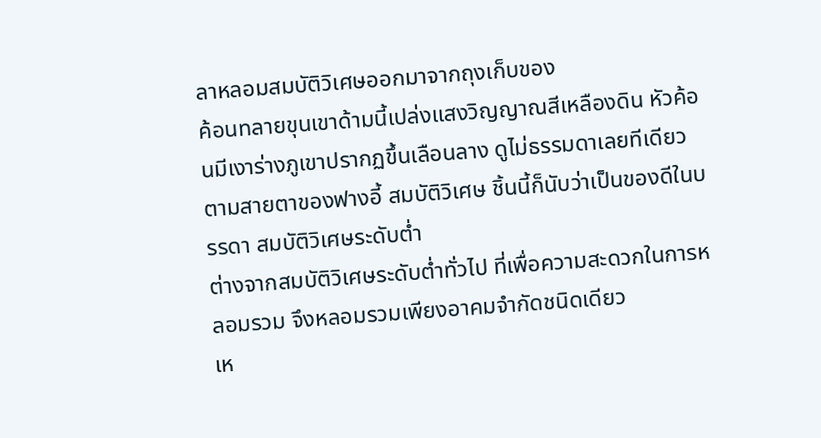ลาหลอมสมบัติวิเศษออกมาจากถุงเก็บของ
ค้อนทลายขุนเขาด้ามนี้เปล่งแสงวิญญาณสีเหลืองดิน หัวค้อนมีเงาร่างภูเขาปรากฏขึ้นเลือนลาง ดูไม่ธรรมดาเลยทีเดียว
ตามสายตาของฟางอี้ สมบัติวิเศษ ชิ้นนี้ก็นับว่าเป็นของดีในบรรดา สมบัติวิเศษระดับต่ำ
ต่างจากสมบัติวิเศษระดับต่ำทั่วไป ที่เพื่อความสะดวกในการหลอมรวม จึงหลอมรวมเพียงอาคมจำกัดชนิดเดียว
เห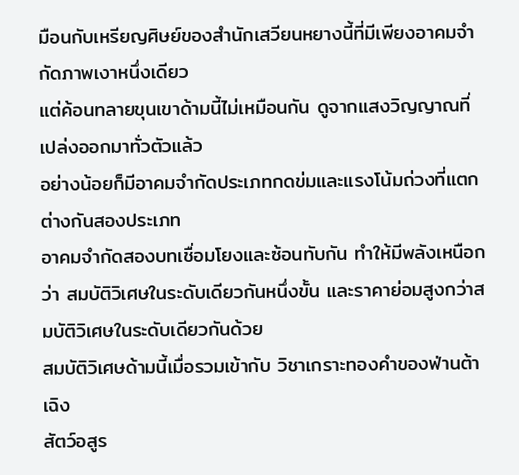มือนกับเหรียญศิษย์ของสำนักเสวียนหยางนี้ที่มีเพียงอาคมจำกัดภาพเงาหนึ่งเดียว
แต่ค้อนทลายขุนเขาด้ามนี้ไม่เหมือนกัน ดูจากแสงวิญญาณที่เปล่งออกมาทั่วตัวแล้ว
อย่างน้อยก็มีอาคมจำกัดประเภทกดข่มและแรงโน้มถ่วงที่แตกต่างกันสองประเภท
อาคมจำกัดสองบทเชื่อมโยงและซ้อนทับกัน ทำให้มีพลังเหนือกว่า สมบัติวิเศษในระดับเดียวกันหนึ่งขั้น และราคาย่อมสูงกว่าสมบัติวิเศษในระดับเดียวกันด้วย
สมบัติวิเศษด้ามนี้เมื่อรวมเข้ากับ วิชาเกราะทองคำของฟ่านต้าเฉิง
สัตว์อสูร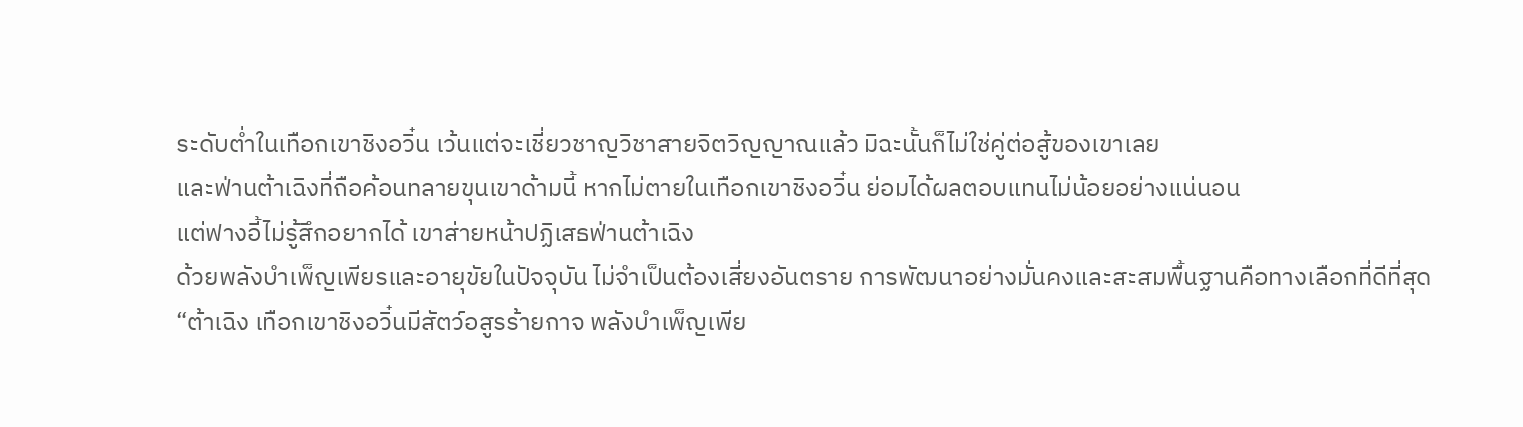ระดับต่ำในเทือกเขาชิงอวิ๋น เว้นแต่จะเชี่ยวชาญวิชาสายจิตวิญญาณแล้ว มิฉะนั้นก็ไม่ใช่คู่ต่อสู้ของเขาเลย
และฟ่านต้าเฉิงที่ถือค้อนทลายขุนเขาด้ามนี้ หากไม่ตายในเทือกเขาชิงอวิ๋น ย่อมได้ผลตอบแทนไม่น้อยอย่างแน่นอน
แต่ฟางอี้ไม่รู้สึกอยากได้ เขาส่ายหน้าปฏิเสธฟ่านต้าเฉิง
ด้วยพลังบำเพ็ญเพียรและอายุขัยในปัจจุบัน ไม่จำเป็นต้องเสี่ยงอันตราย การพัฒนาอย่างมั่นคงและสะสมพื้นฐานคือทางเลือกที่ดีที่สุด
“ต้าเฉิง เทือกเขาชิงอวิ๋นมีสัตว์อสูรร้ายกาจ พลังบำเพ็ญเพีย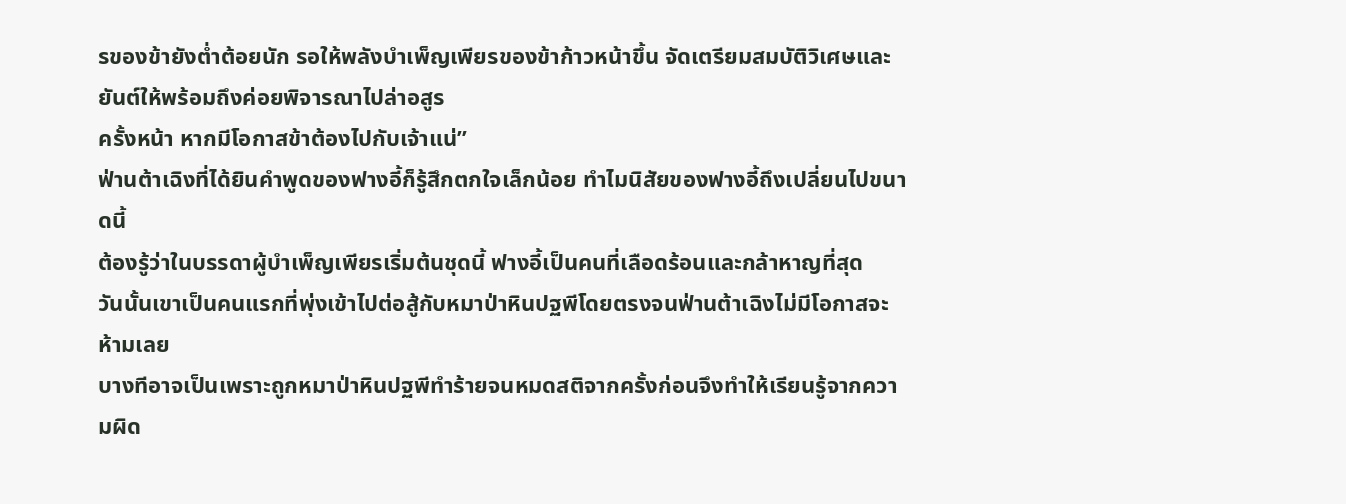รของข้ายังต่ำต้อยนัก รอให้พลังบำเพ็ญเพียรของข้าก้าวหน้าขึ้น จัดเตรียมสมบัติวิเศษและยันต์ให้พร้อมถึงค่อยพิจารณาไปล่าอสูร
ครั้งหน้า หากมีโอกาสข้าต้องไปกับเจ้าแน่”
ฟ่านต้าเฉิงที่ได้ยินคำพูดของฟางอี้ก็รู้สึกตกใจเล็กน้อย ทำไมนิสัยของฟางอี้ถึงเปลี่ยนไปขนาดนี้
ต้องรู้ว่าในบรรดาผู้บำเพ็ญเพียรเริ่มต้นชุดนี้ ฟางอี้เป็นคนที่เลือดร้อนและกล้าหาญที่สุด
วันนั้นเขาเป็นคนแรกที่พุ่งเข้าไปต่อสู้กับหมาป่าหินปฐพีโดยตรงจนฟ่านต้าเฉิงไม่มีโอกาสจะห้ามเลย
บางทีอาจเป็นเพราะถูกหมาป่าหินปฐพีทำร้ายจนหมดสติจากครั้งก่อนจึงทำให้เรียนรู้จากความผิด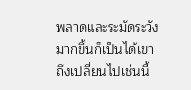พลาดและระมัดระวังมากขึ้นก็เป็นได้เขาถึงเปลี่ยนไปเช่นนี้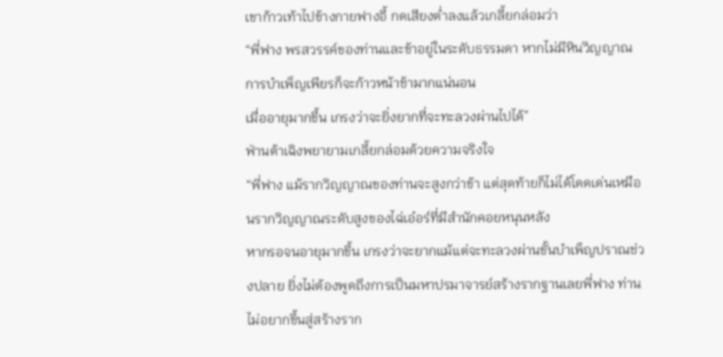เขาก้าวเท้าไปข้างกายฟางอี้ กดเสียงต่ำลงแล้วเกลี้ยกล่อมว่า
“พี่ฟาง พรสวรรค์ของท่านและข้าอยู่ในระดับธรรมดา หากไม่มีหินวิญญาณ การบำเพ็ญเพียรก็จะก้าวหน้าช้ามากแน่นอน
เมื่ออายุมากขึ้น เกรงว่าจะยิ่งยากที่จะทะลวงผ่านไปได้”
ฟ่านต้าเฉิงพยายามเกลี้ยกล่อมด้วยความจริงใจ
“พี่ฟาง แม้รากวิญญาณของท่านจะสูงกว่าข้า แต่สุดท้ายก็ไม่ได้โดดเด่นเหมือนรากวิญญาณระดับสูงของไฉ่เอ๋อร์ที่มีสำนักคอยหนุนหลัง
หากรอจนอายุมากขึ้น เกรงว่าจะยากแม้แต่จะทะลวงผ่านขั้นบำเพ็ญปราณช่วงปลาย ยิ่งไม่ต้องพูดถึงการเป็นมหาปรมาจารย์สร้างรากฐานเลยพี่ฟาง ท่านไม่อยากขึ้นสู่สร้างราก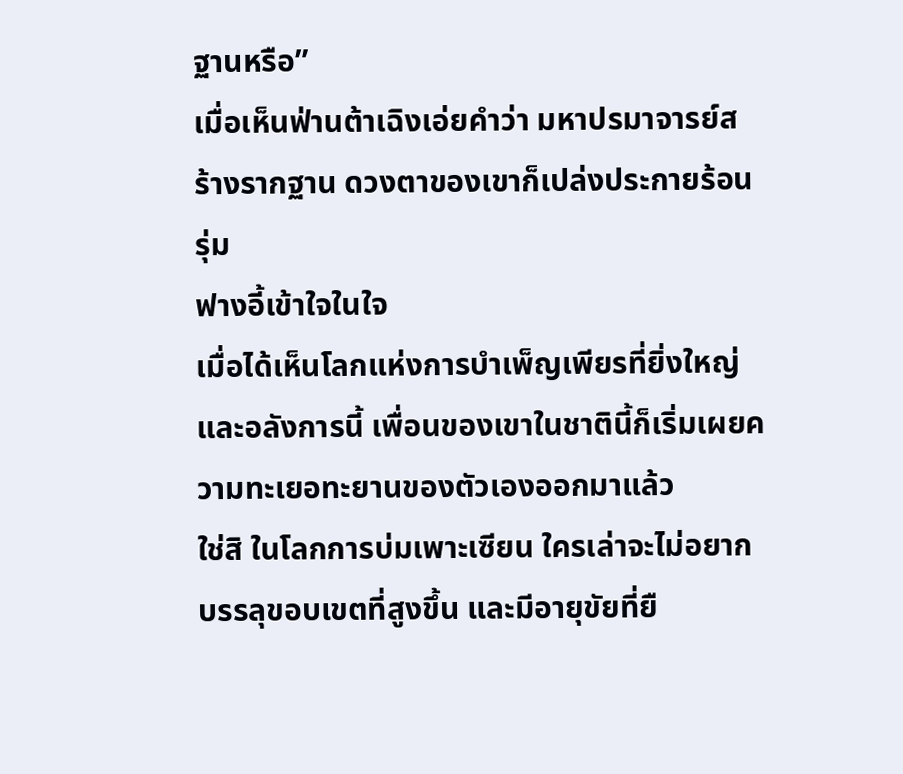ฐานหรือ”
เมื่อเห็นฟ่านต้าเฉิงเอ่ยคำว่า มหาปรมาจารย์สร้างรากฐาน ดวงตาของเขาก็เปล่งประกายร้อนรุ่ม
ฟางอี้เข้าใจในใจ
เมื่อได้เห็นโลกแห่งการบำเพ็ญเพียรที่ยิ่งใหญ่และอลังการนี้ เพื่อนของเขาในชาตินี้ก็เริ่มเผยความทะเยอทะยานของตัวเองออกมาแล้ว
ใช่สิ ในโลกการบ่มเพาะเซียน ใครเล่าจะไม่อยากบรรลุขอบเขตที่สูงขึ้น และมีอายุขัยที่ยื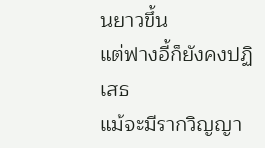นยาวขึ้น
แต่ฟางอี้ก็ยังคงปฏิเสธ
แม้จะมีรากวิญญา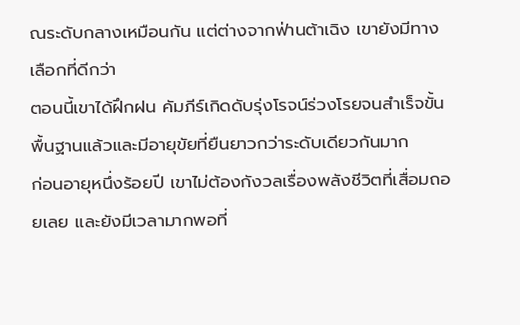ณระดับกลางเหมือนกัน แต่ต่างจากฟ่านต้าเฉิง เขายังมีทางเลือกที่ดีกว่า
ตอนนี้เขาได้ฝึกฝน คัมภีร์เกิดดับรุ่งโรจน์ร่วงโรยจนสำเร็จขั้นพื้นฐานแล้วและมีอายุขัยที่ยืนยาวกว่าระดับเดียวกันมาก
ก่อนอายุหนึ่งร้อยปี เขาไม่ต้องกังวลเรื่องพลังชีวิตที่เสื่อมถอยเลย และยังมีเวลามากพอที่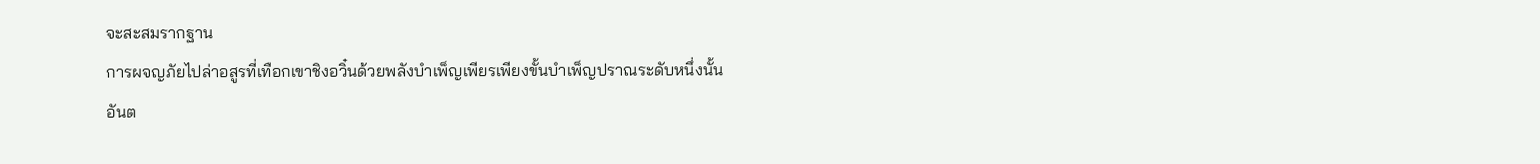จะสะสมรากฐาน
การผจญภัยไปล่าอสูรที่เทือกเขาชิงอวิ๋นด้วยพลังบำเพ็ญเพียรเพียงขั้นบำเพ็ญปราณระดับหนึ่งนั้น
อันต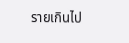รายเกินไป